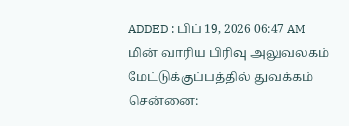ADDED : பிப் 19, 2026 06:47 AM
மின் வாரிய பிரிவு அலுவலகம் மேட்டுக்குப்பத்தில் துவக்கம்
சென்னை: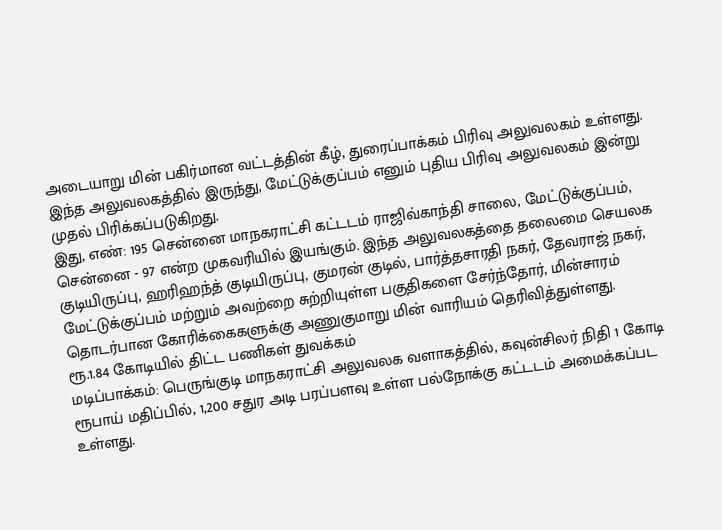அடையாறு மின் பகிர்மான வட்டத்தின் கீழ், துரைப்பாக்கம் பிரிவு அலுவலகம் உள்ளது. இந்த அலுவலகத்தில் இருந்து, மேட்டுக்குப்பம் எனும் புதிய பிரிவு அலுவலகம் இன்று முதல் பிரிக்கப்படுகிறது.
இது, எண்: 195 சென்னை மாநகராட்சி கட்டடம் ராஜிவ்காந்தி சாலை, மேட்டுக்குப்பம், சென்னை - 97 என்ற முகவரியில் இயங்கும். இந்த அலுவலகத்தை தலைமை செயலக குடியிருப்பு, ஹரிஹந்த் குடியிருப்பு, குமரன் குடில், பார்த்தசாரதி நகர், தேவராஜ் நகர், மேட்டுக்குப்பம் மற்றும் அவற்றை சுற்றியுள்ள பகுதிகளை சேர்ந்தோர், மின்சாரம் தொடர்பான கோரிக்கைகளுக்கு அணுகுமாறு மின் வாரியம் தெரிவித்துள்ளது.
ரூ.1.84 கோடியில் திட்ட பணிகள் துவக்கம்
மடிப்பாக்கம்: பெருங்குடி மாநகராட்சி அலுவலக வளாகத்தில், கவுன்சிலர் நிதி 1 கோடி ரூபாய் மதிப்பில், 1,200 சதுர அடி பரப்பளவு உள்ள பல்நோக்கு கட்டடம் அமைக்கப்பட உள்ளது.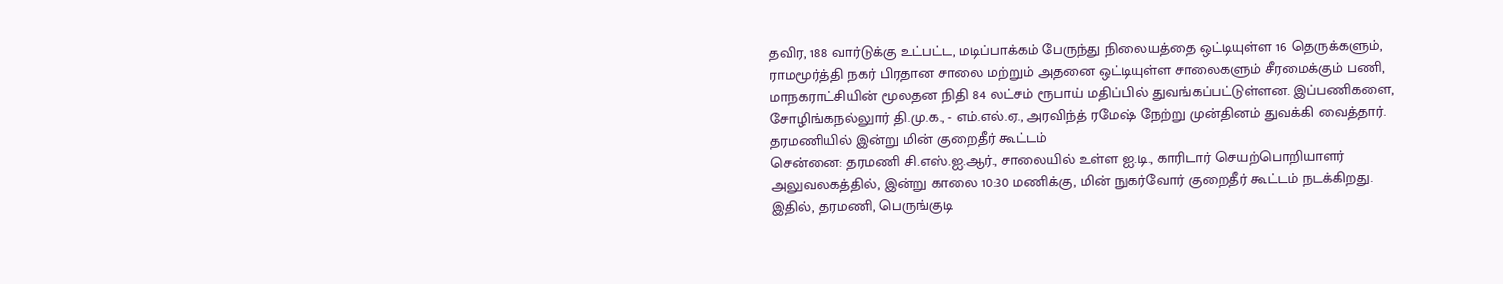தவிர, 188 வார்டுக்கு உட்பட்ட, மடிப்பாக்கம் பேருந்து நிலையத்தை ஒட்டியுள்ள 16 தெருக்களும், ராமமூர்த்தி நகர் பிரதான சாலை மற்றும் அதனை ஒட்டியுள்ள சாலைகளும் சீரமைக்கும் பணி, மாநகராட்சியின் மூலதன நிதி 84 லட்சம் ரூபாய் மதிப்பில் துவங்கப்பட்டுள்ளன. இப்பணிகளை, சோழிங்கநல்லுார் தி.மு.க., - எம்.எல்.ஏ., அரவிந்த் ரமேஷ் நேற்று முன்தினம் துவக்கி வைத்தார்.
தரமணியில் இன்று மின் குறைதீர் கூட்டம்
சென்னை: தரமணி சி.எஸ்.ஐ.ஆர்., சாலையில் உள்ள ஐ.டி., காரிடார் செயற்பொறியாளர் அலுவலகத்தில், இன்று காலை 10:30 மணிக்கு, மின் நுகர்வோர் குறைதீர் கூட்டம் நடக்கிறது.
இதில், தரமணி, பெருங்குடி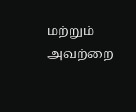மற்றும் அவற்றை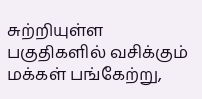சுற்றியுள்ள பகுதிகளில் வசிக்கும் மக்கள் பங்கேற்று,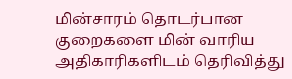மின்சாரம் தொடர்பான குறைகளை மின் வாரிய அதிகாரிகளிடம் தெரிவித்து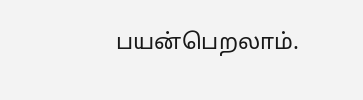பயன்பெறலாம்.